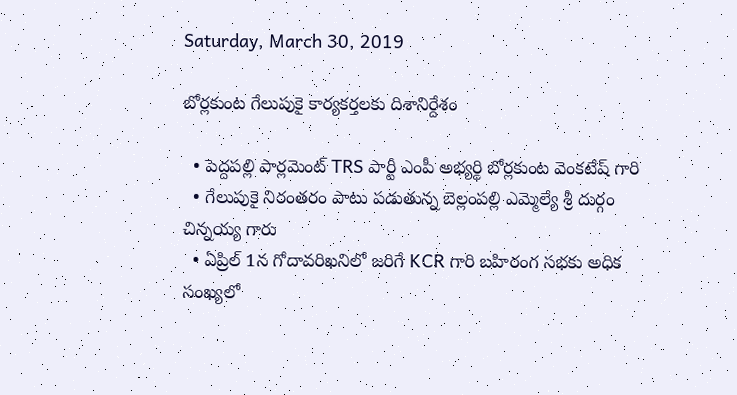Saturday, March 30, 2019

బోర్లకుంట గేలుపుకై కార్యకర్తలకు దిశానిర్దేశం

  • పెద్దపల్లి పార్లమెంట్ TRS పార్టీ ఎంపీ అభ్యర్థి బోర్లకుంట వెంకటేష్ గారి
  • గేలుపుకై నిరంతరం పాటు పడుతున్న బెల్లంపల్లి ఎమ్మెల్యే శ్రీ దుర్గం చిన్నయ్య గారు
  • ఏప్రిల్ 1న గోదావరిఖనిలో జరిగే KCR గారి బహిరంగ సభకు అధిక సంఖ్యలో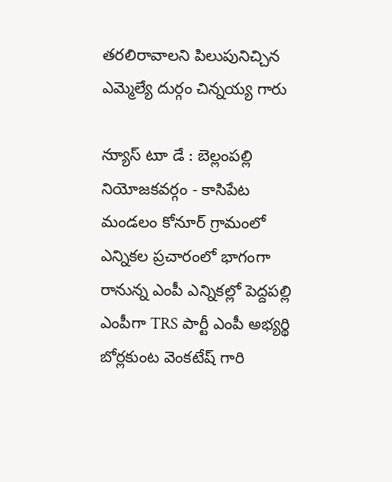తరలిరావాలని పిలుపునిచ్చిన ఎమ్మెల్యే దుర్గం చిన్నయ్య గారు

న్యుాస్ టుా డే : బెల్లంపల్లి నియోజకవర్గం - కాసిపేట మండలం కోనూర్ గ్రామంలో ఎన్నికల ప్రచారంలో భాగంగా రానున్న ఎంపీ ఎన్నికల్లో పెద్దపల్లి ఎంపీగా TRS పార్టీ ఎంపీ అభ్యర్థి బోర్లకుంట వెంకటేష్ గారి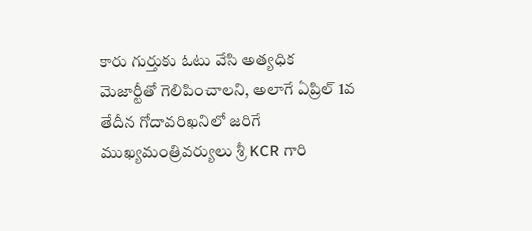కారు గుర్తుకు ఓటు వేసి అత్యధిక మెజార్టీతో గెలిపించాలని, అలాగే ఏప్రిల్ 1వ తేదీన గోదావరిఖనిలో జరిగే  ముఖ్యమంత్రివర్యులు శ్రీ KCR గారి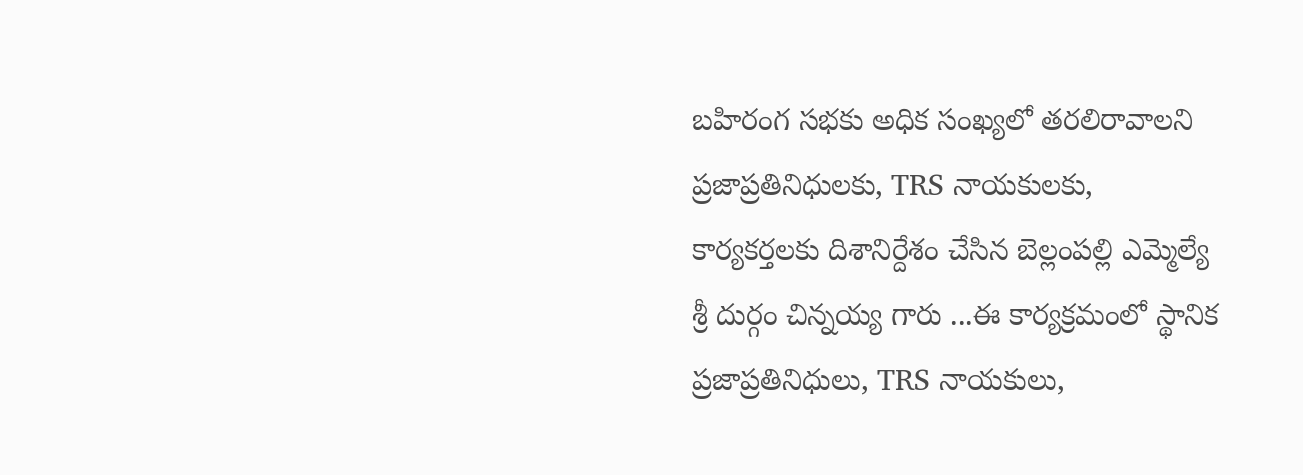బహిరంగ సభకు అధిక సంఖ్యలో తరలిరావాలని ప్రజాప్రతినిధులకు, TRS నాయకులకు, కార్యకర్తలకు దిశానిర్దేశం చేసిన బెల్లంపల్లి ఎమ్మెల్యే శ్రీ దుర్గం చిన్నయ్య గారు ...ఈ కార్యక్రమంలో స్థానిక ప్రజాప్రతినిధులు, TRS నాయకులు,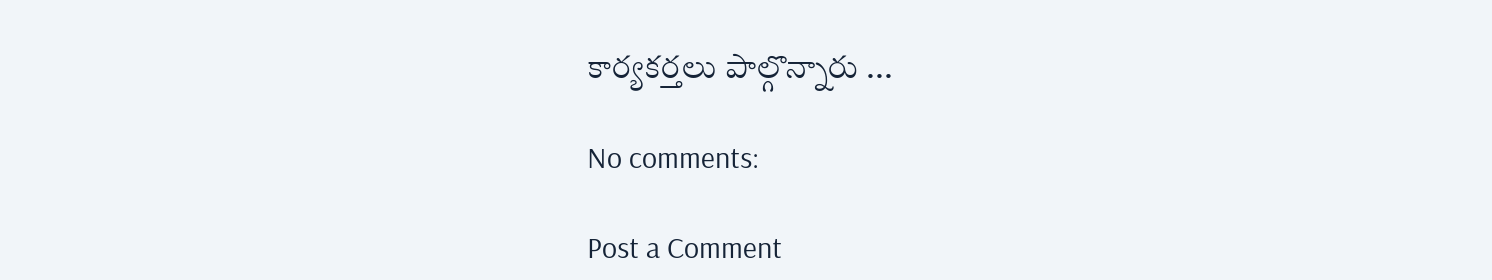కార్యకర్తలు పాల్గొన్నారు ...

No comments:

Post a Comment